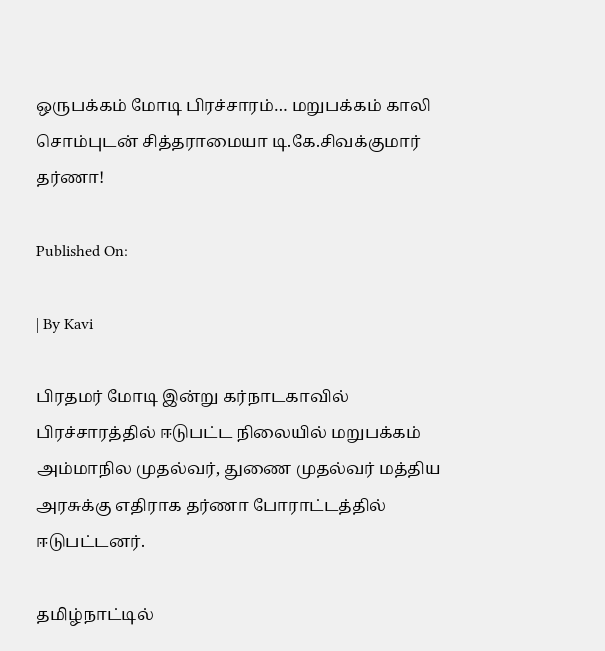ஒருபக்கம் மோடி பிரச்சாரம்… மறுபக்கம் காலி சொம்புடன் சித்தராமையா டி.கே.சிவக்குமார் தர்ணா!

Published On:

| By Kavi

பிரதமர் மோடி இன்று கர்நாடகாவில் பிரச்சாரத்தில் ஈடுபட்ட நிலையில் மறுபக்கம் அம்மாநில முதல்வர், துணை முதல்வர் மத்திய அரசுக்கு எதிராக தர்ணா போராட்டத்தில் ஈடுபட்டனர்.

தமிழ்நாட்டில்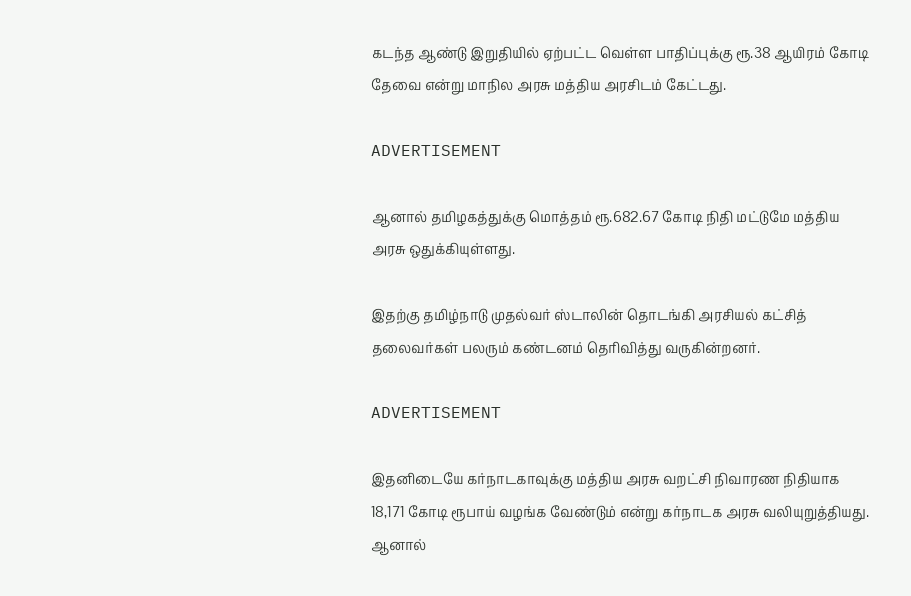கடந்த ஆண்டு இறுதியில் ஏற்பட்ட வெள்ள பாதிப்புக்கு ரூ.38 ஆயிரம் கோடி தேவை என்று மாநில அரசு மத்திய அரசிடம் கேட்டது.

ADVERTISEMENT

ஆனால் தமிழகத்துக்கு மொத்தம் ரூ.682.67 கோடி நிதி மட்டுமே மத்திய அரசு ஒதுக்கியுள்ளது.

இதற்கு தமிழ்நாடு முதல்வர் ஸ்டாலின் தொடங்கி அரசியல் கட்சித் தலைவர்கள் பலரும் கண்டனம் தெரிவித்து வருகின்றனர்.

ADVERTISEMENT

இதனிடையே கர்நாடகாவுக்கு மத்திய அரசு வறட்சி நிவாரண நிதியாக 18,171 கோடி ரூபாய் வழங்க வேண்டும் என்று கர்நாடக அரசு வலியுறுத்தியது. ஆனால்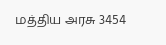மத்திய அரசு 3454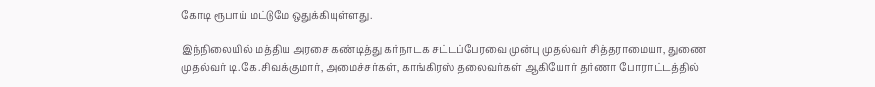கோடி ரூபாய் மட்டுமே ஒதுக்கியுள்ளது.

இந்நிலையில் மத்திய அரசை கண்டித்து கர்நாடக சட்டப்பேரவை முன்பு முதல்வர் சித்தராமையா, துணை முதல்வர் டி.கே.சிவக்குமார், அமைச்சர்கள், காங்கிரஸ் தலைவர்கள் ஆகியோர் தர்ணா போராட்டத்தில்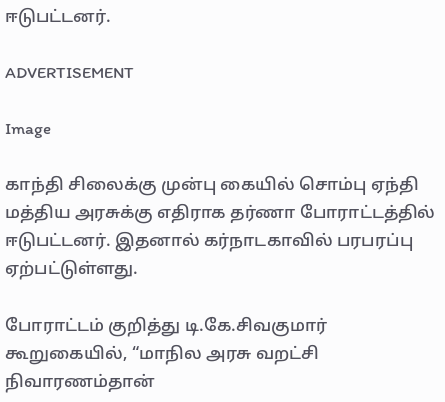ஈடுபட்டனர்.

ADVERTISEMENT

Image

காந்தி சிலைக்கு முன்பு கையில் சொம்பு ஏந்தி மத்திய அரசுக்கு எதிராக தர்ணா போராட்டத்தில் ஈடுபட்டனர். இதனால் கர்நாடகாவில் பரபரப்பு ஏற்பட்டுள்ளது.

போராட்டம் குறித்து டி.கே.சிவகுமார் கூறுகையில், “மாநில அரசு வறட்சி நிவாரணம்தான்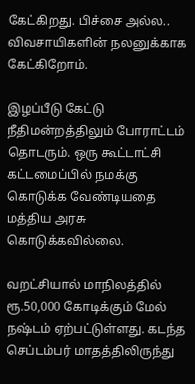கேட்கிறது. பிச்சை அல்ல.. விவசாயிகளின் நலனுக்காக கேட்கிறோம்.

இழப்பீடு கேட்டு நீதிமன்றத்திலும் போராட்டம் தொடரும். ஒரு கூட்டாட்சி கட்டமைப்பில் நமக்கு கொடுக்க வேண்டியதை மத்திய அரசு கொடுக்கவில்லை.

வறட்சியால் மாநிலத்தில் ரூ.50,000 கோடிக்கும் மேல் நஷ்டம் ஏற்பட்டுள்ளது. கடந்த செப்டம்பர் மாதத்திலிருந்து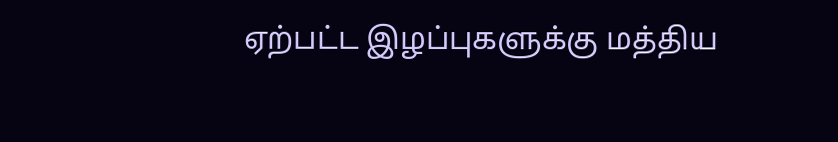ஏற்பட்ட இழப்புகளுக்கு மத்திய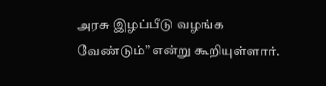அரசு இழப்பீடு வழங்க வேண்டும்” என்று கூறியுள்ளார்.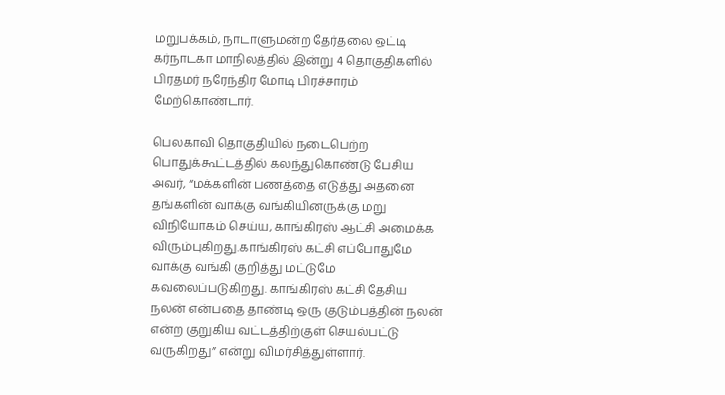மறுபக்கம், நாடாளுமன்ற தேர்தலை ஒட்டி கர்நாடகா மாநிலத்தில் இன்று 4 தொகுதிகளில் பிரதமர் நரேந்திர மோடி பிரச்சாரம் மேற்கொண்டார்.

பெலகாவி தொகுதியில் நடைபெற்ற பொதுக்கூட்டத்தில் கலந்துகொண்டு பேசிய அவர், “மக்களின் பணத்தை எடுத்து அதனை தங்களின் வாக்கு வங்கியினருக்கு மறு விநியோகம் செய்ய, காங்கிரஸ் ஆட்சி அமைக்க விரும்புகிறது.காங்கிரஸ் கட்சி எப்போதுமே வாக்கு வங்கி குறித்து மட்டுமே கவலைப்படுகிறது. காங்கிரஸ் கட்சி தேசிய நலன் என்பதை தாண்டி ஒரு குடும்பத்தின் நலன் என்ற குறுகிய வட்டத்திற்குள் செயல்பட்டு வருகிறது” என்று விமர்சித்துள்ளார்.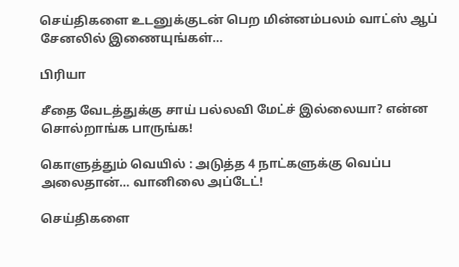செய்திகளை உடனுக்குடன் பெற மின்னம்பலம் வாட்ஸ் ஆப் சேனலில் இணையுங்கள்…

பிரியா

சீதை வேடத்துக்கு சாய் பல்லவி மேட்ச் இல்லையா? என்ன சொல்றாங்க பாருங்க!

கொளுத்தும் வெயில் : அடுத்த 4 நாட்களுக்கு வெப்ப அலைதான்… வானிலை அப்டேட்!

செய்திகளை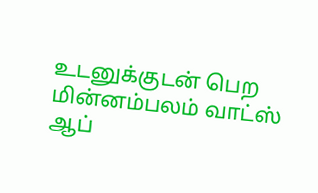உடனுக்குடன் பெற மின்னம்பலம் வாட்ஸ் ஆப்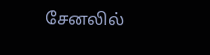சேனலில்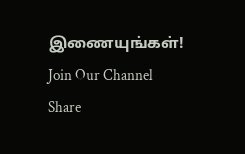இணையுங்கள்!
Join Our Channel
Share